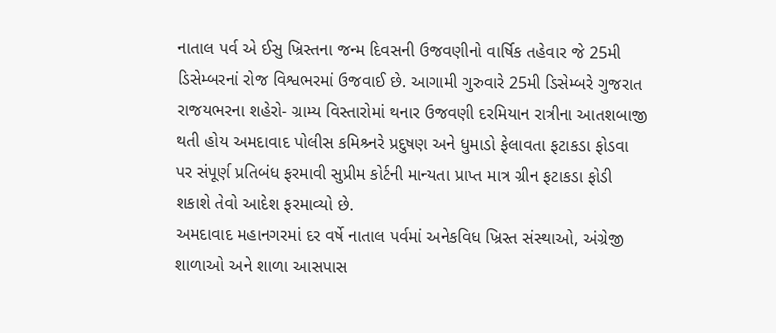નાતાલ પર્વ એ ઈસુ ખ્રિસ્તના જન્મ દિવસની ઉજવણીનો વાર્ષિક તહેવાર જે 25મી ડિસેમ્બરનાં રોજ વિશ્વભરમાં ઉજવાઈ છે. આગામી ગુરુવારે 25મી ડિસેમ્બરે ગુજરાત રાજયભરના શહેરો- ગ્રામ્ય વિસ્તારોમાં થનાર ઉજવણી દરમિયાન રાત્રીના આતશબાજી થતી હોય અમદાવાદ પોલીસ કમિશ્ર્નરે પ્રદુષણ અને ધુમાડો ફેલાવતા ફટાકડા ફોડવા પર સંપૂર્ણ પ્રતિબંધ ફરમાવી સુપ્રીમ કોર્ટની માન્યતા પ્રાપ્ત માત્ર ગ્રીન ફટાકડા ફોડી શકાશે તેવો આદેશ ફરમાવ્યો છે.
અમદાવાદ મહાનગરમાં દર વર્ષે નાતાલ પર્વમાં અનેકવિધ ખ્રિસ્ત સંસ્થાઓ, અંગ્રેજી શાળાઓ અને શાળા આસપાસ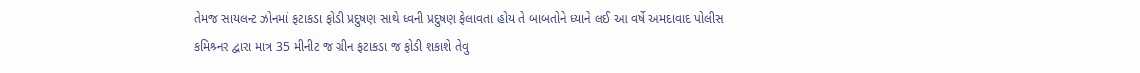તેમજ સાયલન્ટ ઝોનમાં ફટાકડા ફોડી પ્રદુષણ સાથે ધ્વની પ્રદુષણ ફેલાવતા હોય તે બાબતોને ધ્યાને લઈ આ વર્ષે અમદાવાદ પોલીસ કમિશ્ર્નર દ્વારા માત્ર 35 મીનીટ જ ગ્રીન ફટાકડા જ ફોડી શકાશે તેવુ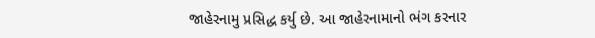જાહેરનામુ પ્રસિદ્ધ કર્યુ છે. આ જાહેરનામાનો ભંગ કરનાર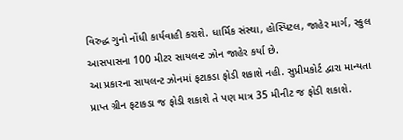વિરુદ્ધ ગુનો નોંધી કાર્યવાહી કરાશે. ધાર્મિક સંસ્થા, હોસ્પિટલ, જાહેર માર્ગ, સ્કુલ આસપાસના 100 મીટર સાયલન્ટ ઝોન જાહેર કર્યા છે.
આ પ્રકારના સાયલન્ટ ઝોનમાં ફટાકડા ફોડી શકાશે નહી. સુપ્રીમકોર્ટ દ્વારા માન્યતા પ્રાપ્ત ગ્રીન ફટાકડા જ ફોડી શકાશે તે પણ માત્ર 35 મીનીટ જ ફોડી શકાશે.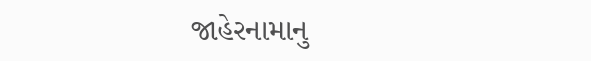જાહેરનામાનુ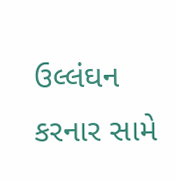ઉલ્લંઘન કરનાર સામે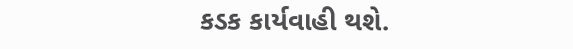કડક કાર્યવાહી થશે.